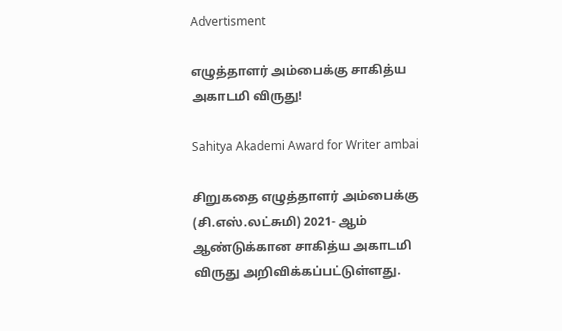Advertisment

எழுத்தாளர் அம்பைக்கு சாகித்ய அகாடமி விருது!

Sahitya Akademi Award for Writer ambai

சிறுகதை எழுத்தாளர் அம்பைக்கு (சி.எஸ்.லட்சுமி) 2021- ஆம் ஆண்டுக்கான சாகித்ய அகாடமி விருது அறிவிக்கப்பட்டுள்ளது.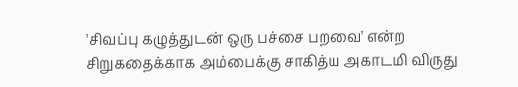'சிவப்பு கழுத்துடன் ஒரு பச்சை பறவை' என்ற சிறுகதைக்காக அம்பைக்கு சாகித்ய அகாடமி விருது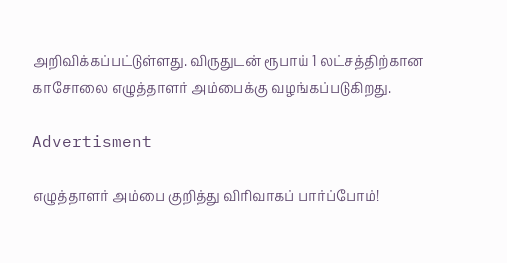அறிவிக்கப்பட்டுள்ளது. விருதுடன் ரூபாய் 1 லட்சத்திற்கான காசோலை எழுத்தாளர் அம்பைக்கு வழங்கப்படுகிறது.

Advertisment

எழுத்தாளர் அம்பை குறித்து விரிவாகப் பார்ப்போம்!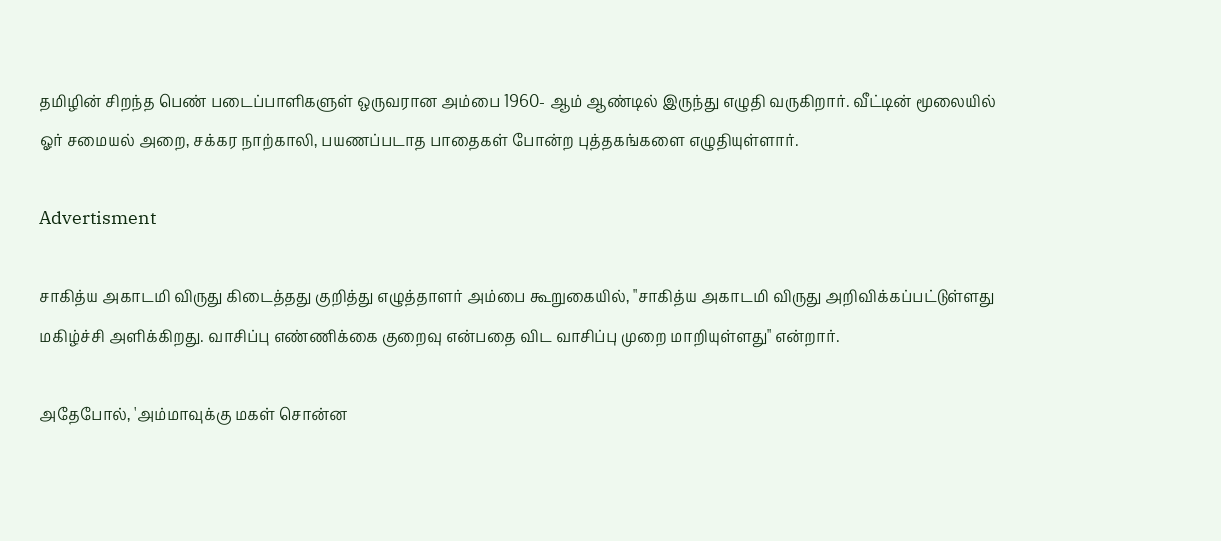தமிழின் சிறந்த பெண் படைப்பாளிகளுள் ஒருவரான அம்பை 1960- ஆம் ஆண்டில் இருந்து எழுதி வருகிறார். வீட்டின் மூலையில் ஓர் சமையல் அறை, சக்கர நாற்காலி, பயணப்படாத பாதைகள் போன்ற புத்தகங்களை எழுதியுள்ளார்.

Advertisment

சாகித்ய அகாடமி விருது கிடைத்தது குறித்து எழுத்தாளர் அம்பை கூறுகையில், "சாகித்ய அகாடமி விருது அறிவிக்கப்பட்டுள்ளது மகிழ்ச்சி அளிக்கிறது. வாசிப்பு எண்ணிக்கை குறைவு என்பதை விட வாசிப்பு முறை மாறியுள்ளது" என்றார்.

அதேபோல், 'அம்மாவுக்கு மகள் சொன்ன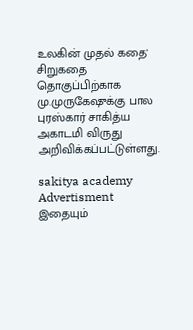உலகின் முதல் கதை' சிறுகதை தொகுப்பிற்காக மு.முருகேஷுக்கு பால புரஸ்கார் சாகித்ய அகாடமி விருது அறிவிக்கப்பட்டுள்ளது.

sakitya academy
Advertisment
இதையும்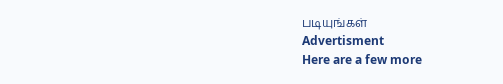படியுங்கள்
Advertisment
Here are a few more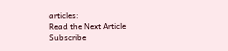articles:
Read the Next Article
Subscribe